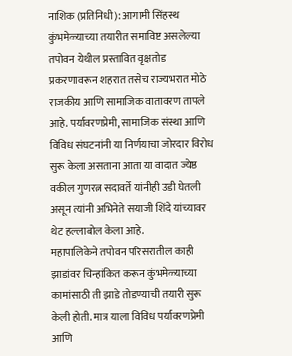नाशिक (प्रतिनिधी): आगामी सिंहस्थ कुंभमेळ्याच्या तयारीत समाविष्ट असलेल्या तपोवन येथील प्रस्तावित वृक्षतोड प्रकरणावरून शहरात तसेच राज्यभरात मोठे राजकीय आणि सामाजिक वातावरण तापले आहे. पर्यावरणप्रेमी, सामाजिक संस्था आणि विविध संघटनांनी या निर्णयाचा जोरदार विरोध सुरू केला असताना आता या वादात ज्येष्ठ वकील गुणरत्न सदावर्ते यांनीही उडी घेतली असून त्यांनी अभिनेते सयाजी शिंदे यांच्यावर थेट हल्लाबोल केला आहे.
महापालिकेने तपोवन परिसरातील काही झाडांवर चिन्हांकित करून कुंभमेळ्याच्या कामांसाठी ती झाडे तोडण्याची तयारी सुरू केली होती. मात्र याला विविध पर्यावरणप्रेमी आणि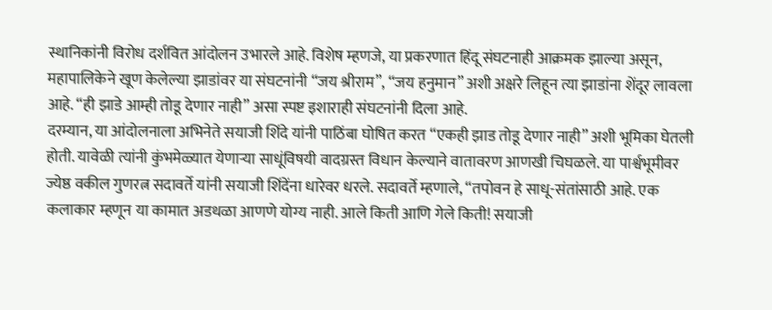स्थानिकांनी विरोध दर्शवित आंदोलन उभारले आहे. विशेष म्हणजे, या प्रकरणात हिंदू संघटनाही आक्रमक झाल्या असून, महापालिकेने खूण केलेल्या झाडांवर या संघटनांनी “जय श्रीराम”, “जय हनुमान” अशी अक्षरे लिहून त्या झाडांना शेंदूर लावला आहे. “ही झाडे आम्ही तोडू देणार नाही” असा स्पष्ट इशाराही संघटनांनी दिला आहे.
दरम्यान, या आंदोलनाला अभिनेते सयाजी शिंदे यांनी पाठिंबा घोषित करत “एकही झाड तोडू देणार नाही” अशी भूमिका घेतली होती. यावेळी त्यांनी कुंभमेळ्यात येणाऱ्या साधूंविषयी वादग्रस्त विधान केल्याने वातावरण आणखी चिघळले. या पार्श्वभूमीवर ज्येष्ठ वकील गुणरत्न सदावर्ते यांनी सयाजी शिंदेंना धारेवर धरले. सदावर्ते म्हणाले, “तपोवन हे साधू-संतांसाठी आहे. एक कलाकार म्हणून या कामात अडथळा आणणे योग्य नाही. आले किती आणि गेले किती! सयाजी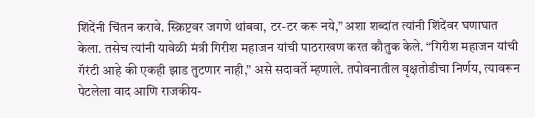शिंदेंनी चिंतन करावे. स्क्रिप्टवर जगणे थांबवा, टर-टर करू नये,” अशा शब्दांत त्यांनी शिंदेंवर घणाघात केला. तसेच त्यांनी यावेळी मंत्री गिरीश महाजन यांची पाठराखण करत कौतुक केले. “गिरीश महाजन यांची गॅरंटी आहे की एकही झाड तुटणार नाही,” असे सदावर्ते म्हणाले. तपोवनातील वृक्षतोडीचा निर्णय, त्यावरून पेटलेला वाद आणि राजकीय-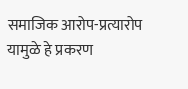समाजिक आरोप-प्रत्यारोप यामुळे हे प्रकरण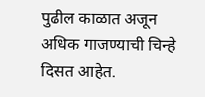पुढील काळात अजून अधिक गाजण्याची चिन्हे दिसत आहेत.